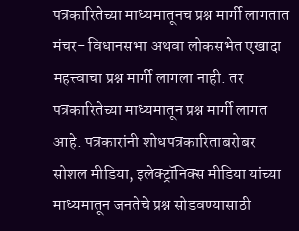पत्रकारितेच्या माध्यमातूनच प्रश्न मार्गी लागतात
मंचर- विधानसभा अथवा लोकसभेत एखादा महत्त्वाचा प्रश्न मार्गी लागला नाही. तर पत्रकारितेच्या माध्यमातून प्रश्न मार्गी लागत आहे. पत्रकारांनी शोधपत्रकारिताबरोबर सोशल मीडिया, इलेक्ट्रॉनिक्स मीडिया यांच्या माध्यमातून जनतेचे प्रश्न सोडवण्यासाठी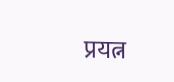प्रयत्न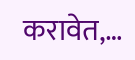करावेत,…